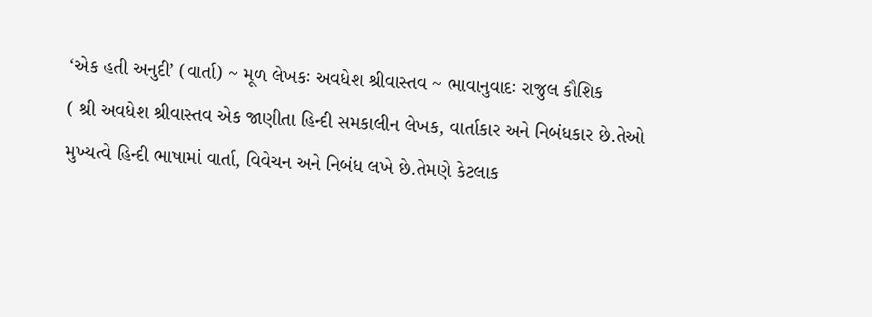‘એક હતી અનુદી’ (વાર્તા) ~ મૂળ લેખકઃ અવધેશ શ્રીવાસ્તવ ~ ભાવાનુવાદઃ રાજુલ કૌશિક
( શ્રી અવધેશ શ્રીવાસ્તવ એક જાણીતા હિન્દી સમકાલીન લેખક, વાર્તાકાર અને નિબંધકાર છે.તેઓ મુખ્યત્વે હિન્દી ભાષામાં વાર્તા, વિવેચન અને નિબંધ લખે છે.તેમણે કેટલાક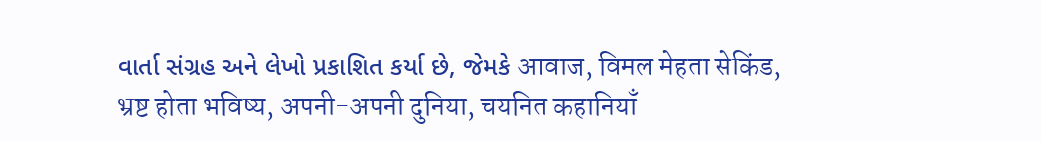વાર્તા સંગ્રહ અને લેખો પ્રકાશિત કર્યા છે, જેમકે आवाज, विमल मेहता सेकिंड, भ्रष्ट होता भविष्य, अपनी-अपनी दुनिया, चयनित कहानियाँ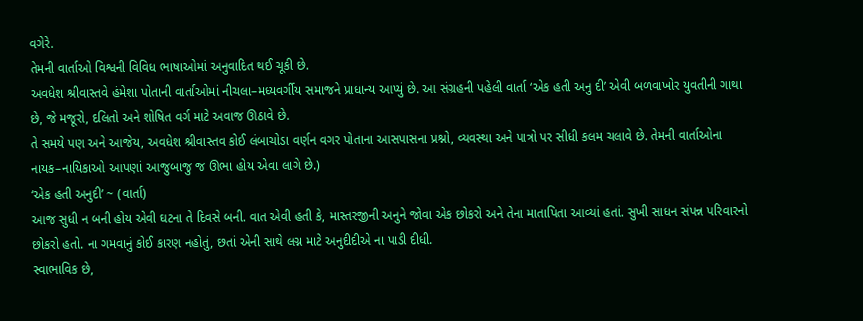વગેરે.
તેમની વાર્તાઓ વિશ્વની વિવિધ ભાષાઓમાં અનુવાદિત થઈ ચૂકી છે.
અવધેશ શ્રીવાસ્તવે હંમેશા પોતાની વાર્તાઓમાં નીચલા–મધ્યવર્ગીય સમાજને પ્રાધાન્ય આપ્યું છે. આ સંગ્રહની પહેલી વાર્તા ‘એક હતી અનુ દી’ એવી બળવાખોર યુવતીની ગાથા છે, જે મજૂરો, દલિતો અને શોષિત વર્ગ માટે અવાજ ઊઠાવે છે.
તે સમયે પણ અને આજેય, અવધેશ શ્રીવાસ્તવ કોઈ લંબાચોડા વર્ણન વગર પોતાના આસપાસના પ્રશ્નો, વ્યવસ્થા અને પાત્રો પર સીધી કલમ ચલાવે છે. તેમની વાર્તાઓના નાયક–નાયિકાઓ આપણાં આજુબાજુ જ ઊભા હોય એવા લાગે છે.)
‘એક હતી અનુદી’ ~ (વાર્તા)
આજ સુધી ન બની હોય એવી ઘટના તે દિવસે બની. વાત એવી હતી કે, માસ્તરજીની અનુને જોવા એક છોકરો અને તેના માતાપિતા આવ્યાં હતાં. સુખી સાધન સંપન્ન પરિવારનો છોકરો હતો. ના ગમવાનું કોઈ કારણ નહોતું, છતાં એની સાથે લગ્ન માટે અનુદીદીએ ના પાડી દીધી.
સ્વાભાવિક છે,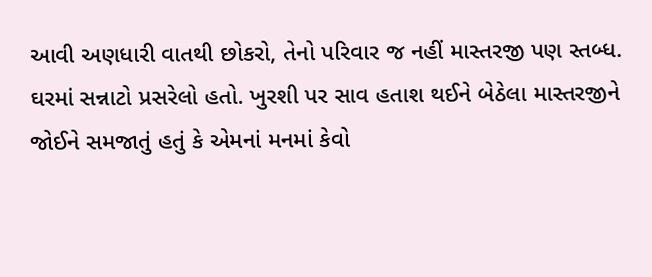આવી અણધારી વાતથી છોકરો, તેનો પરિવાર જ નહીં માસ્તરજી પણ સ્તબ્ધ. ઘરમાં સન્નાટો પ્રસરેલો હતો. ખુરશી પર સાવ હતાશ થઈને બેઠેલા માસ્તરજીને જોઈને સમજાતું હતું કે એમનાં મનમાં કેવો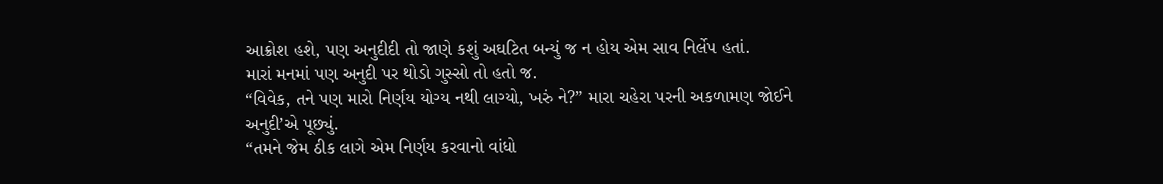આક્રોશ હશે, પણ અનુદીદી તો જાણે કશું અઘટિત બન્યું જ ન હોય એમ સાવ નિર્લેપ હતાં.
મારાં મનમાં પણ અનુદી પર થોડો ગુસ્સો તો હતો જ.
“વિવેક, તને પણ મારો નિર્ણય યોગ્ય નથી લાગ્યો, ખરું ને?” મારા ચહેરા પરની અકળામણ જોઈને અનુદી’એ પૂછ્યું.
“તમને જેમ ઠીક લાગે એમ નિર્ણય કરવાનો વાંધો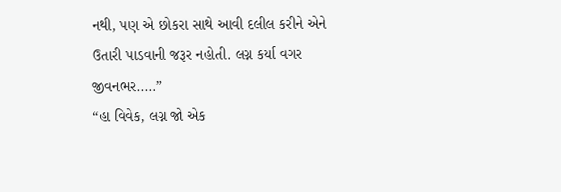નથી, પણ એ છોકરા સાથે આવી દલીલ કરીને એને ઉતારી પાડવાની જરૂર નહોતી. લગ્ન કર્યા વગર જીવનભર..…”
“હા વિવેક, લગ્ન જો એક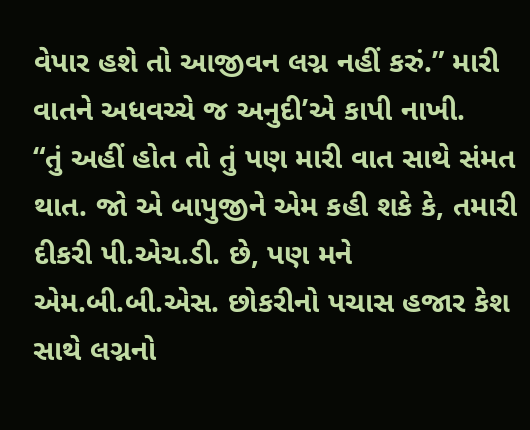વેપાર હશે તો આજીવન લગ્ન નહીં કરું.” મારી વાતને અધવચ્ચે જ અનુદી’એ કાપી નાખી.
“તું અહીં હોત તો તું પણ મારી વાત સાથે સંમત થાત. જો એ બાપુજીને એમ કહી શકે કે, તમારી દીકરી પી.એચ.ડી. છે, પણ મને એમ.બી.બી.એસ. છોકરીનો પચાસ હજાર કેશ સાથે લગ્નનો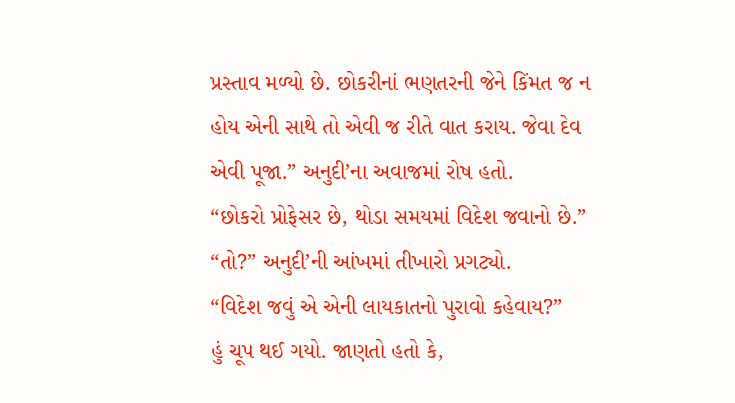પ્રસ્તાવ મળ્યો છે. છોકરીનાં ભણતરની જેને કિંમત જ ન હોય એની સાથે તો એવી જ રીતે વાત કરાય. જેવા દેવ એવી પૂજા.” અનુદી’ના અવાજમાં રોષ હતો.
“છોકરો પ્રોફેસર છે, થોડા સમયમાં વિદેશ જવાનો છે.”
“તો?” અનુદી’ની આંખમાં તીખારો પ્રગટ્યો.
“વિદેશ જવું એ એની લાયકાતનો પુરાવો કહેવાય?”
હું ચૂપ થઈ ગયો. જાણતો હતો કે,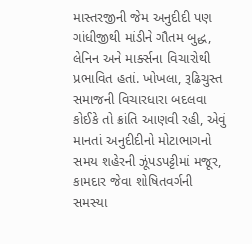માસ્તરજીની જેમ અનુદીદી પણ ગાંધીજીથી માંડીને ગૌતમ બુદ્ધ, લેનિન અને માર્ક્સના વિચારોથી પ્રભાવિત હતાં. ખોખલા, રૂઢિચુસ્ત સમાજની વિચારધારા બદલવા કોઈકે તો ક્રાંતિ આણવી રહી, એવું માનતાં અનુદીદીનો મોટાભાગનો સમય શહેરની ઝૂંપડપટ્ટીમાં મજૂર, કામદાર જેવા શોષિતવર્ગની સમસ્યા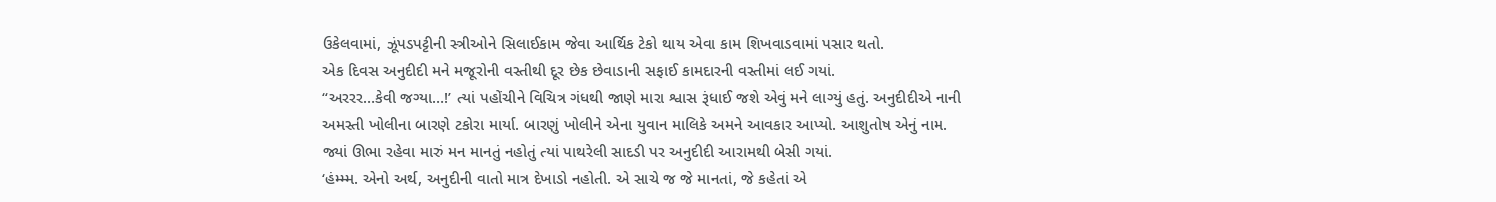ઉકેલવામાં, ઝૂંપડપટ્ટીની સ્ત્રીઓને સિલાઈકામ જેવા આર્થિક ટેકો થાય એવા કામ શિખવાડવામાં પસાર થતો.
એક દિવસ અનુદીદી મને મજૂરોની વસ્તીથી દૂર છેક છેવાડાની સફાઈ કામદારની વસ્તીમાં લઈ ગયાં.
“અરરર…કેવી જગ્યા…!’ ત્યાં પહોંચીને વિચિત્ર ગંધથી જાણે મારા શ્વાસ રૂંધાઈ જશે એવું મને લાગ્યું હતું. અનુદીદીએ નાની અમસ્તી ખોલીના બારણે ટકોરા માર્યા. બારણું ખોલીને એના યુવાન માલિકે અમને આવકાર આપ્યો. આશુતોષ એનું નામ.
જ્યાં ઊભા રહેવા મારું મન માનતું નહોતું ત્યાં પાથરેલી સાદડી પર અનુદીદી આરામથી બેસી ગયાં.
‘હંમ્મ્મ. એનો અર્થ, અનુદીની વાતો માત્ર દેખાડો નહોતી. એ સાચે જ જે માનતાં, જે કહેતાં એ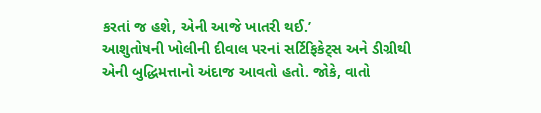કરતાં જ હશે, એની આજે ખાતરી થઈ.’
આશુતોષની ખોલીની દીવાલ પરનાં સર્ટિફિકેટ્સ અને ડીગ્રીથી એની બુદ્ધિમત્તાનો અંદાજ આવતો હતો. જોકે, વાતો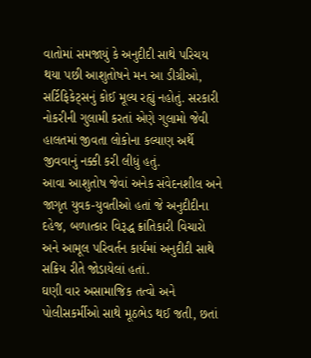વાતોમાં સમજાયું કે અનુદીદી સાથે પરિચય થયા પછી આશુતોષને મન આ ડીગ્રીઓ, સર્ટિફિકેટ્સનું કોઈ મૂલ્ય રહ્યું નહોતું. સરકારી નોકરીની ગુલામી કરતાં એણે ગુલામો જેવી હાલતમાં જીવતા લોકોના કલ્યાણ અર્થે જીવવાનું નક્કી કરી લીધું હતું.
આવા આશુતોષ જેવાં અનેક સંવેદનશીલ અને જાગૃત યુવક-યુવતીઓ હતાં જે અનુદીદીના દહેજ, બળાત્કાર વિરૂદ્ધ ક્રાંતિકારી વિચારો અને આમૂલ પરિવર્તન કાર્યમાં અનુદીદી સાથે સક્રિય રીતે જોડાયેલાં હતાં.
ઘણી વાર અસામાજિક તત્વો અને પોલીસકર્મીઓ સાથે મૂઠભેડ થઈ જતી, છતાં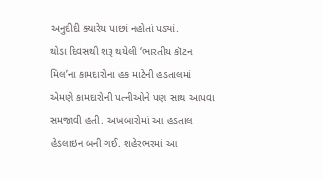અનુદીદી ક્યારેય પાછાં નહોતાં પડ્યાં.
થોડા દિવસથી શરૂ થયેલી ‘ભારતીય કૉટન મિલ’ના કામદારોના હક માટેની હડતાલમાં એમણે કામદારોની પત્નીઓને પણ સાથ આપવા સમજાવી હતી. અખબારોમાં આ હડતાલ હેડલાઇન બની ગઈ. શહેરભરમાં આ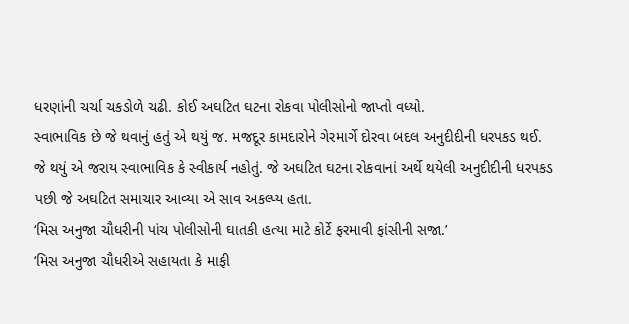ધરણાંની ચર્ચા ચકડોળે ચઢી. કોઈ અઘટિત ઘટના રોકવા પોલીસોનો જાપ્તો વધ્યો.
સ્વાભાવિક છે જે થવાનું હતું એ થયું જ. મજદૂર કામદારોને ગેરમાર્ગે દોરવા બદલ અનુદીદીની ધરપકડ થઈ. જે થયું એ જરાય સ્વાભાવિક કે સ્વીકાર્ય નહોતું. જે અઘટિત ઘટના રોકવાનાં અર્થે થયેલી અનુદીદીની ધરપકડ પછી જે અઘટિત સમાચાર આવ્યા એ સાવ અકલ્પ્ય હતા.
‘મિસ અનુજા ચૌધરીની પાંચ પોલીસોની ઘાતકી હત્યા માટે કોર્ટે ફરમાવી ફાંસીની સજા.’
‘મિસ અનુજા ચૌધરીએ સહાયતા કે માફી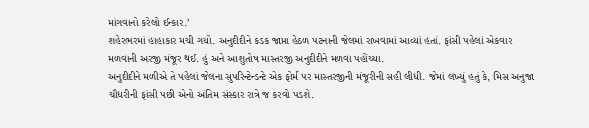માંગવાનો કરેલો ઈન્કાર.’
શહેરભરમાં હાહાકાર મચી ગયો. અનુદીદીને કડક જાપ્તા હેઠળ પટનાની જેલમાં રાખવામાં આવ્યાં હતાં. ફાંસી પહેલાં એકવાર મળવાની અરજી મંજૂર થઈ. હું અને આશુતોષ માસ્તરજી અનુદીદીને મળવા પહોંચ્યા.
અનુદીદીને મળીએ તે પહેલાં જેલના સુપરિન્ટેન્ડન્ટે એક ફોર્મ પર માસ્તરજીની મંજૂરીની સહી લીધી. જેમાં લખ્યું હતું કે, મિસ અનુજા ચૌધરીની ફાંસી પછી એનો અંતિમ સંસ્કાર રાત્રે જ કરવો પડશે.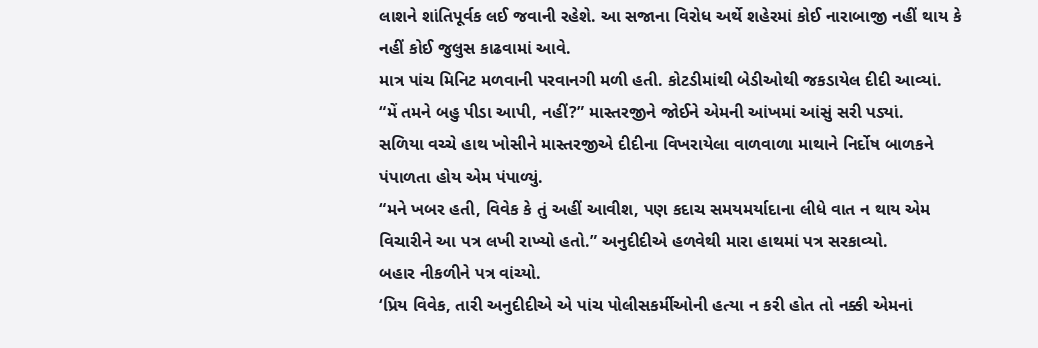લાશને શાંતિપૂર્વક લઈ જવાની રહેશે. આ સજાના વિરોધ અર્થે શહેરમાં કોઈ નારાબાજી નહીં થાય કે નહીં કોઈ જુલુસ કાઢવામાં આવે.
માત્ર પાંચ મિનિટ મળવાની પરવાનગી મળી હતી. કોટડીમાંથી બેડીઓથી જકડાયેલ દીદી આવ્યાં.
“મેં તમને બહુ પીડા આપી, નહીં?” માસ્તરજીને જોઈને એમની આંખમાં આંસું સરી પડ્યાં.
સળિયા વચ્ચે હાથ ખોસીને માસ્તરજીએ દીદીના વિખરાયેલા વાળવાળા માથાને નિર્દોષ બાળકને પંપાળતા હોય એમ પંપાળ્યું.
“મને ખબર હતી, વિવેક કે તું અહીં આવીશ, પણ કદાચ સમયમર્યાદાના લીધે વાત ન થાય એમ વિચારીને આ પત્ર લખી રાખ્યો હતો.” અનુદીદીએ હળવેથી મારા હાથમાં પત્ર સરકાવ્યો.
બહાર નીકળીને પત્ર વાંચ્યો.
‘પ્રિય વિવેક, તારી અનુદીદીએ એ પાંચ પોલીસકર્મીઓની હત્યા ન કરી હોત તો નક્કી એમનાં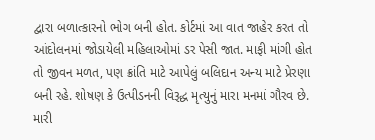દ્વારા બળાત્કારનો ભોગ બની હોત. કોર્ટમાં આ વાત જાહેર કરત તો આંદોલનમાં જોડાયેલી મહિલાઓમાં ડર પેસી જાત. માફી માંગી હોત તો જીવન મળત, પણ ક્રાંતિ માટે આપેલું બલિદાન અન્ય માટે પ્રેરણા બની રહે. શોષણ કે ઉત્પીડનની વિરૂદ્ધ મૃત્યુનું મારા મનમાં ગૌરવ છે. મારી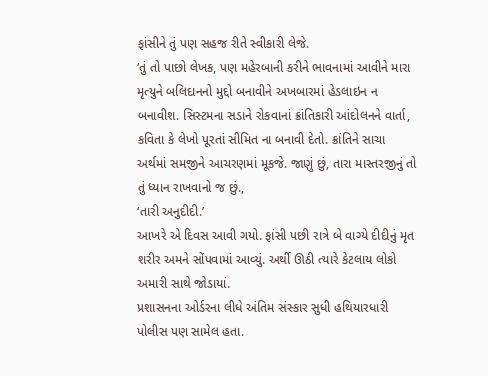ફાંસીને તું પણ સહજ રીતે સ્વીકારી લેજે.
‘તું તો પાછો લેખક, પણ મહેરબાની કરીને ભાવનામાં આવીને મારા મૃત્યુને બલિદાનનો મુદ્દો બનાવીને અખબારમાં હેડલાઇન ન બનાવીશ. સિસ્ટમના સડાને રોકવાનાં ક્રાંતિકારી આંદોલનને વાર્તા, કવિતા કે લેખો પૂરતાં સીમિત ના બનાવી દેતો. ક્રાંતિને સાચા અર્થમાં સમજીને આચરણમાં મૂકજે. જાણું છું, તારા માસ્તરજીનું તો તું ધ્યાન રાખવાનો જ છું.,
‘તારી અનુદીદી.’
આખરે એ દિવસ આવી ગયો. ફાંસી પછી રાત્રે બે વાગ્યે દીદીનું મૃત શરીર અમને સોંપવામાં આવ્યું. અર્થી ઊઠી ત્યારે કેટલાય લોકો અમારી સાથે જોડાયાં.
પ્રશાસનના ઓર્ડરના લીધે અંતિમ સંસ્કાર સુધી હથિયારધારી પોલીસ પણ સામેલ હતા.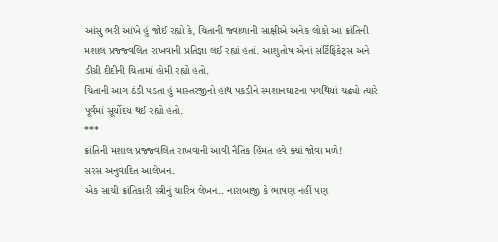આંસુ ભરી આંખે હું જોઈ રહ્યો કે, ચિતાની જ્વાળાની સાક્ષીએ અનેક લોકો આ ક્રાંતિની મશાલ પ્રજ્જ્વલિત રાખવાની પ્રતિજ્ઞા લઈ રહ્યાં હતાં. આશુતોષ એનાં સર્ટિફિકેટ્સ અને ડીગ્રી દીદીની ચિતામાં હોમી રહ્યો હતો.
ચિતાની આગ ઠંડી પડતા હું માસ્તરજીનો હાથ પકડીને સ્મશાનઘાટના પગથિયાં ચઢ્યો ત્યારે પૂર્વમાં સૂર્યોદય થઈ રહ્યો હતો.
***
ક્રાંતિની મશાલ પ્રજ્જ્વલિત રાખવાની આવી નૈતિક હિંમત હવે ક્યાં જોવા મળે!
સરસ અનુવાદિત આલેખન.
એક સાચી ક્રાંતિકારી સ્ત્રીનું ચારિત્ર લેખન.. નારાબાજી કે ભાષણ નહીં પણ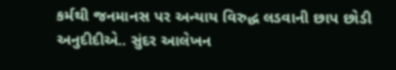કર્મથી જનમાનસ પર અન્યાય વિરુદ્ધ લડવાની છાપ છોડી અનુદીદીએ.. સુંદર આલેખન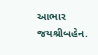આભાર જયશ્રીબહેન.